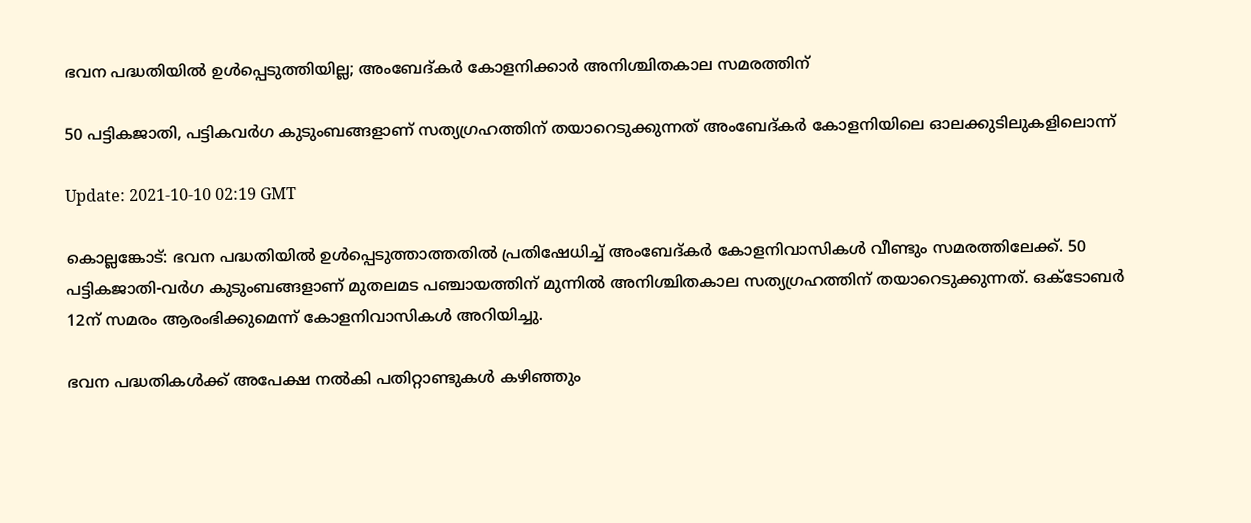ഭവന പദ്ധതിയില്‍ ഉള്‍പ്പെടുത്തിയില്ല; അംബേദ്കര്‍ കോളനിക്കാര്‍ അനിശ്ചിതകാല സമരത്തിന്

50 പട്ടികജാതി, പട്ടികവര്‍ഗ കുടുംബങ്ങളാണ് സത്യഗ്രഹത്തിന് തയാറെടുക്കുന്നത് അംബേദ്കര്‍ കോളനിയിലെ ഓലക്കുടിലുകളിലൊന്ന്

Update: 2021-10-10 02:19 GMT

കൊല്ലങ്കോട്: ഭവന പദ്ധതിയില്‍ ഉള്‍പ്പെടുത്താത്തതില്‍ പ്രതിഷേധിച്ച് അംബേദ്കര്‍ കോളനിവാസികള്‍ വീണ്ടും സമരത്തിലേക്ക്. 50 പട്ടികജാതി-വര്‍ഗ കുടുംബങ്ങളാണ് മുതലമട പഞ്ചായത്തിന് മുന്നില്‍ അനിശ്ചിതകാല സത്യഗ്രഹത്തിന് തയാറെടുക്കുന്നത്. ഒക്ടോബര്‍ 12ന് സമരം ആരംഭിക്കുമെന്ന് കോളനിവാസികള്‍ അറിയിച്ചു.

ഭവന പദ്ധതികള്‍ക്ക് അപേക്ഷ നല്‍കി പതിറ്റാണ്ടുകള്‍ കഴിഞ്ഞും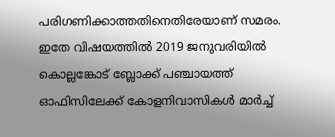പരിഗണിക്കാത്തതിനെതിരേയാണ് സമരം. ഇതേ വിഷയത്തില്‍ 2019 ജനുവരിയില്‍ കൊല്ലങ്കോട് ബ്ലോക്ക് പഞ്ചായത്ത് ഓഫിസിലേക്ക് കോളനിവാസികള്‍ മാര്‍ച്ച്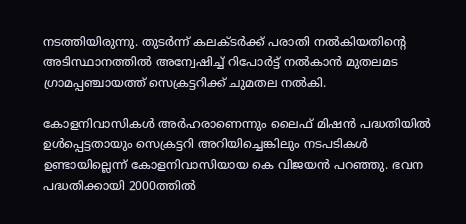നടത്തിയിരുന്നു. തുടര്‍ന്ന് കലക്ടര്‍ക്ക് പരാതി നല്‍കിയതിന്റെ അടിസ്ഥാനത്തില്‍ അന്വേഷിച്ച് റിപോര്‍ട്ട് നല്‍കാന്‍ മുതലമട ഗ്രാമപ്പഞ്ചായത്ത് സെക്രട്ടറിക്ക് ചുമതല നല്‍കി.

കോളനിവാസികള്‍ അര്‍ഹരാണെന്നും ലൈഫ് മിഷന്‍ പദ്ധതിയില്‍ ഉള്‍പ്പെട്ടതായും സെക്രട്ടറി അറിയിച്ചെങ്കിലും നടപടികള്‍ ഉണ്ടായില്ലെന്ന് കോളനിവാസിയായ കെ വിജയന്‍ പറഞ്ഞു. ഭവന പദ്ധതിക്കായി 2000ത്തില്‍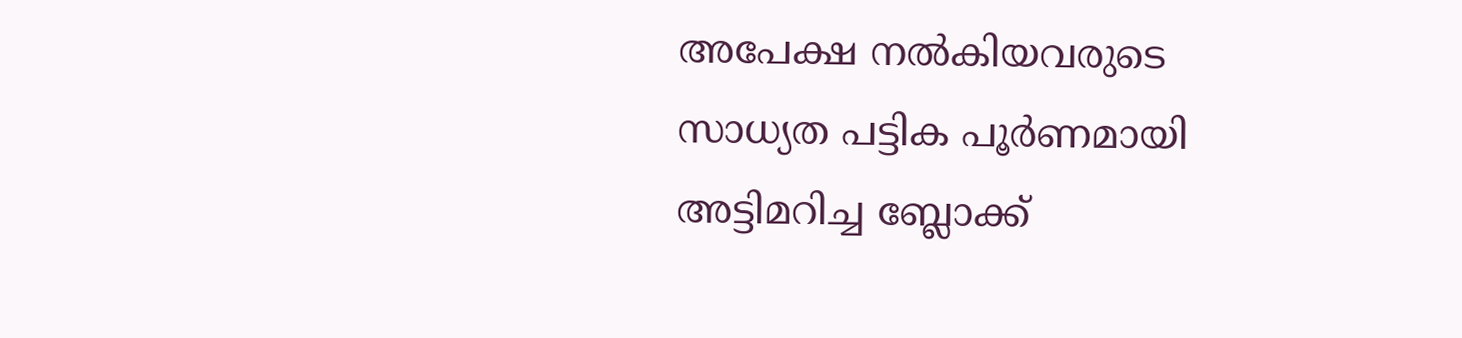അപേക്ഷ നല്‍കിയവരുടെ സാധ്യത പട്ടിക പൂര്‍ണമായി അട്ടിമറിച്ച ബ്ലോക്ക്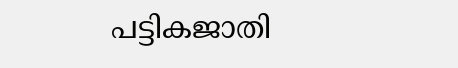പട്ടികജാതി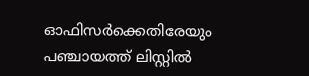ഓഫിസര്‍ക്കെതിരേയും പഞ്ചായത്ത് ലിസ്റ്റില്‍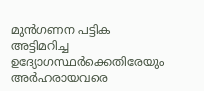മുന്‍ഗണന പട്ടിക അട്ടിമറിച്ച ഉദ്യോഗസ്ഥര്‍ക്കെതിരേയും അര്‍ഹരായവരെ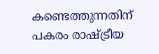കണ്ടെത്തുന്നതിന് പകരം രാഷ്ട്രീയ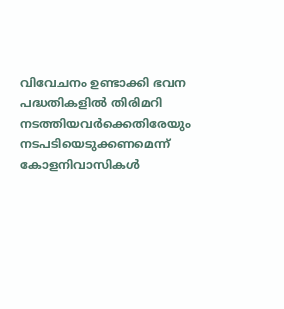വിവേചനം ഉണ്ടാക്കി ഭവന പദ്ധതികളില്‍ തിരിമറി നടത്തിയവര്‍ക്കെതിരേയും നടപടിയെടുക്കണമെന്ന് കോളനിവാസികള്‍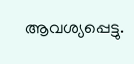ആവശ്യപ്പെട്ടു.